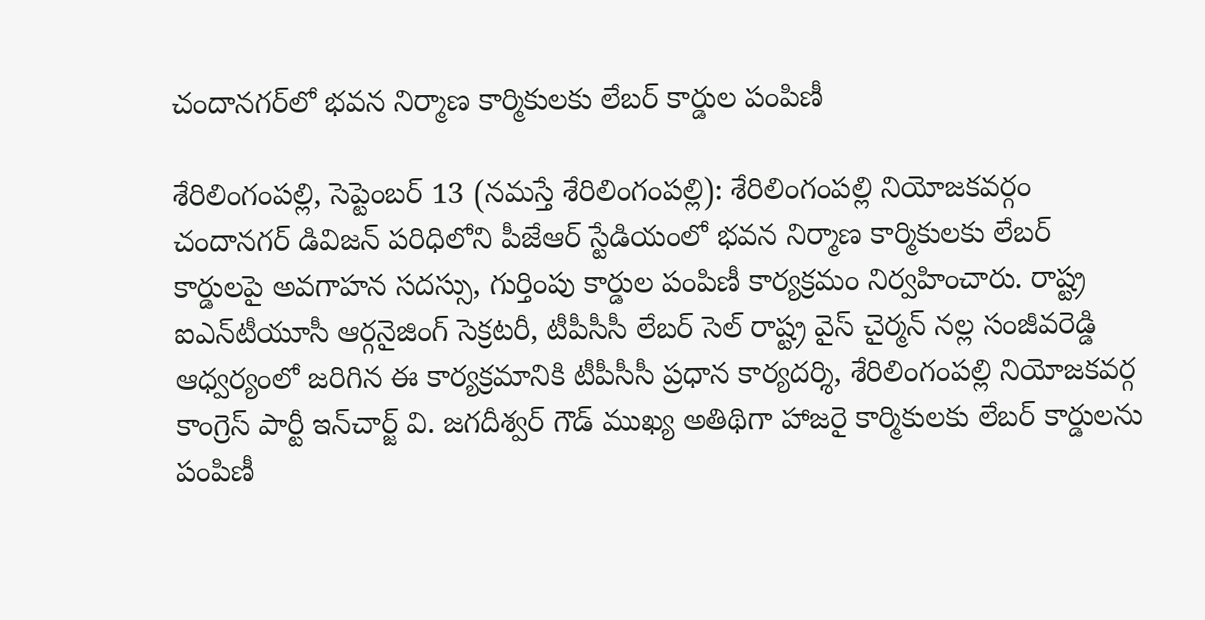చందానగర్‌లో భవన నిర్మాణ కార్మికులకు లేబర్ కార్డుల పంపిణీ

శేరిలింగంప‌ల్లి, సెప్టెంబ‌ర్ 13 (న‌మ‌స్తే శేరిలింగంప‌ల్లి): శేరిలింగంపల్లి నియోజకవర్గం చందానగర్ డివిజన్ పరిధిలోని పీజేఆర్ స్టేడియంలో భవన నిర్మాణ కార్మికులకు లేబర్ కార్డులపై అవగాహన సదస్సు, గుర్తింపు కార్డుల పంపిణీ కార్యక్రమం నిర్వహించారు. రాష్ట్ర ఐఎన్‌టీయూసీ ఆర్గనైజింగ్ సెక్రటరీ, టీపీసీసీ లేబర్ సెల్ రాష్ట్ర వైస్ చైర్మన్ నల్ల సంజీవరెడ్డి ఆధ్వర్యంలో జరిగిన ఈ కార్యక్రమానికి టీపీసీసీ ప్రధాన కార్యదర్శి, శేరిలింగంపల్లి నియోజకవర్గ కాంగ్రెస్ పార్టీ ఇన్‌చార్జ్ వి. జగదీశ్వర్ గౌడ్ ముఖ్య అతిథిగా హాజరై కార్మికులకు లేబర్ కార్డులను పంపిణీ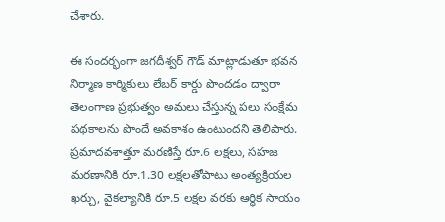చేశారు.

ఈ సందర్భంగా జగదీశ్వర్ గౌడ్ మాట్లాడుతూ భవన నిర్మాణ కార్మికులు లేబర్ కార్డు పొందడం ద్వారా తెలంగాణ ప్రభుత్వం అమలు చేస్తున్న పలు సంక్షేమ పథకాలను పొందే అవకాశం ఉంటుందని తెలిపారు. ప్రమాదవశాత్తూ మరణిస్తే రూ.6 లక్షలు, సహజ మరణానికి రూ.1.30 లక్షలతోపాటు అంత్యక్రియల ఖర్చు, వైకల్యానికి రూ.5 లక్షల వరకు ఆర్థిక సాయం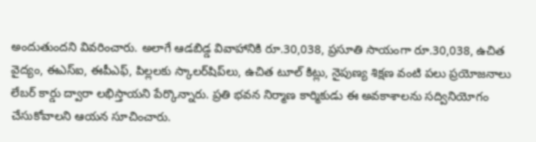అందుతుందని వివరించారు. అలాగే ఆడబిడ్డ వివాహానికి రూ.30,038, ప్రసూతి సాయంగా రూ.30,038, ఉచిత వైద్యం, ఈఎస్‌ఐ, ఈపీఎఫ్, పిల్లలకు స్కాలర్‌షిప్‌లు, ఉచిత టూల్ కిట్లు, నైపుణ్య శిక్షణ వంటి పలు ప్రయోజనాలు లేబర్ కార్డు ద్వారా లభిస్తాయని పేర్కొన్నారు. ప్రతి భవన నిర్మాణ కార్మికుడు ఈ అవకాశాలను సద్వినియోగం చేసుకోవాలని ఆయన సూచించారు.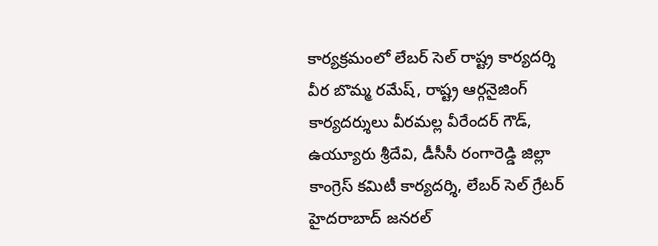కార్యక్రమంలో లేబర్ సెల్ రాష్ట్ర కార్యదర్శి వీర బొమ్మ రమేష్, రాష్ట్ర ఆర్గనైజింగ్ కార్యదర్శులు వీరమల్ల వీరేందర్ గౌడ్, ఉయ్యూరు శ్రీదేవి, డీసీసీ రంగారెడ్డి జిల్లా కాంగ్రెస్ కమిటీ కార్యదర్శి, లేబర్ సెల్ గ్రేటర్ హైదరాబాద్ జనరల్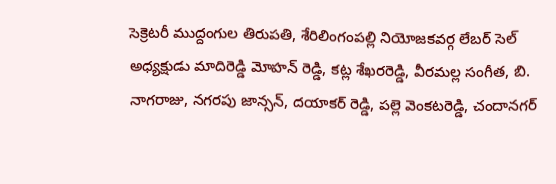సెక్రెటరీ ముద్దంగుల తిరుపతి, శేరిలింగంపల్లి నియోజకవర్గ లేబర్ సెల్ అధ్యక్షుడు మాదిరెడ్డి మోహన్ రెడ్డి, కట్ల శేఖరరెడ్డి, వీరమల్ల సంగీత, బి. నాగరాజు, నగరపు జాన్సన్, దయాకర్ రెడ్డి, పల్లె వెంకటరెడ్డి, చందానగర్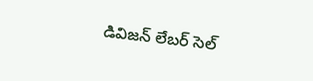డివిజన్ లేబర్ సెల్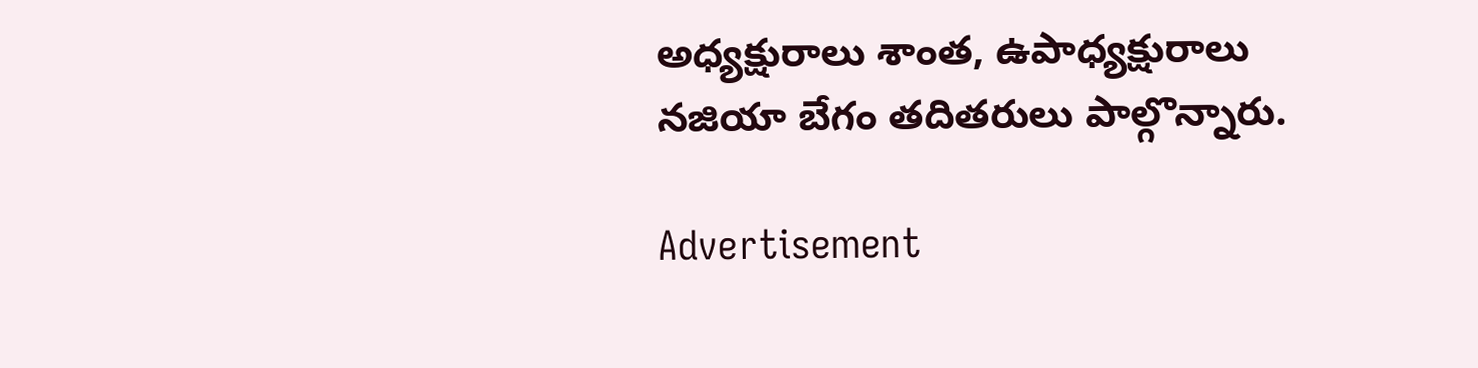అధ్యక్షురాలు శాంత, ఉపాధ్యక్షురాలు నజియా బేగం తదితరులు పాల్గొన్నారు.

Advertisement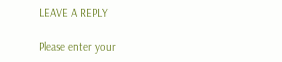LEAVE A REPLY

Please enter your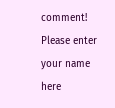comment!
Please enter your name here